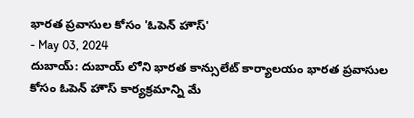భారత ప్రవాసుల కోసం 'ఓపెన్ హౌస్'
- May 03, 2024
దుబాయ్: దుబాయ్ లోని భారత కాన్సులేట్ కార్యాలయం భారత ప్రవాసుల కోసం ఓపెన్ హౌస్ కార్యక్రమాన్ని మే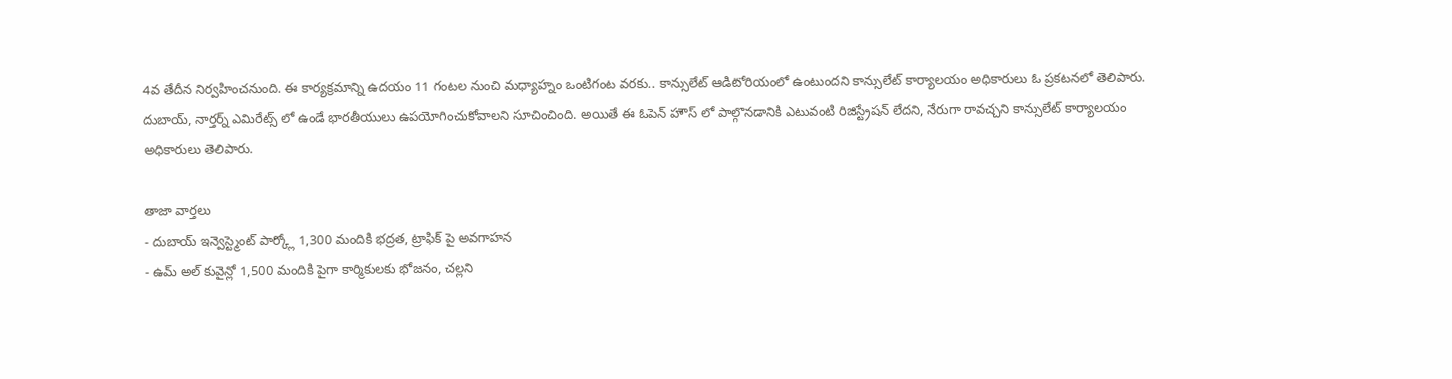4వ తేదీన నిర్వహించనుంది. ఈ కార్యక్రమాన్ని ఉదయం 11 గంటల నుంచి మధ్యాహ్నం ఒంటిగంట వరకు.. కాన్సులేట్ ఆడిటోరియంలో ఉంటుందని కాన్సులేట్ కార్యాలయం అధికారులు ఓ ప్రకటనలో తెలిపారు.
దుబాయ్, నార్తర్న్ ఎమిరేట్స్ లో ఉండే భారతీయులు ఉపయోగించుకోవాలని సూచించింది. అయితే ఈ ఓపెన్ హౌస్ లో పాల్గొనడానికి ఎటువంటి రిజిస్ట్రేషన్ లేదని, నేరుగా రావచ్చని కాన్సులేట్ కార్యాలయం అధికారులు తెలిపారు.

తాజా వార్తలు
- దుబాయ్ ఇన్వెస్ట్మెంట్ పార్క్లో 1,300 మందికి భద్రత, ట్రాఫిక్ పై అవగాహన
- ఉమ్ అల్ కువైన్లో 1,500 మందికి పైగా కార్మికులకు భోజనం, చల్లని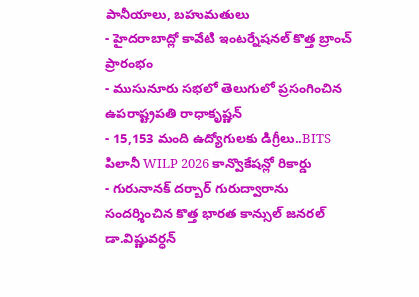పానీయాలు, బహుమతులు
- హైదరాబాద్లో కావేటి ఇంటర్నేషనల్ కొత్త బ్రాంచ్ ప్రారంభం
- ముసునూరు సభలో తెలుగులో ప్రసంగించిన ఉపరాష్ట్రపతి రాధాకృష్ణన్
- 15,153 మంది ఉద్యోగులకు డిగ్రీలు..BITS పిలానీ WILP 2026 కాన్వొకేషన్లో రికార్డు
- గురునానక్ దర్బార్ గురుద్వారాను సందర్శించిన కొత్త భారత కాన్సుల్ జనరల్ డా.విష్ణువర్ధన్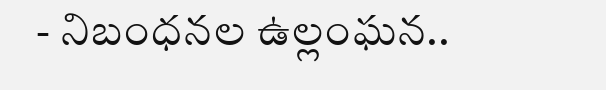- నిబంధనల ఉల్లంఘన..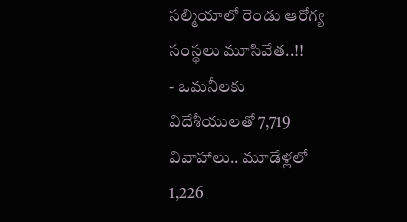సల్మియాలో రెండు ఆరోగ్య సంస్థలు మూసివేత..!!
- ఒమనీలకు విదేశీయులతో 7,719 వివాహాలు.. మూడేళ్లలో 1,226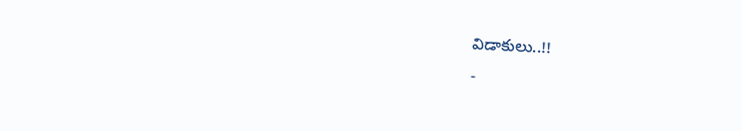విడాకులు..!!
-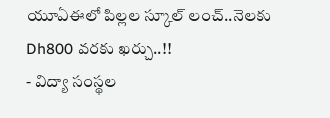యూఏఈలో పిల్లల స్కూల్ లంచ్..నెలకు Dh800 వరకు ఖర్చు..!!
- విద్యా సంస్థల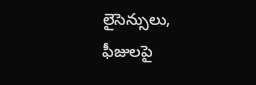లైసెన్సులు, ఫీజులపై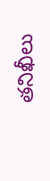తనిఖీలు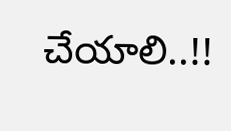చేయాలి..!!